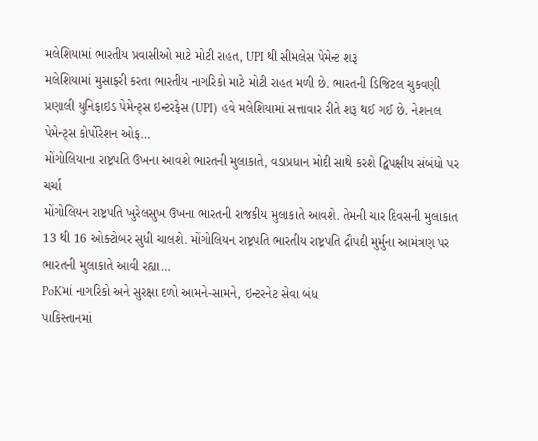મલેશિયામાં ભારતીય પ્રવાસીઓ માટે મોટી રાહત, UPI થી સીમલેસ પેમેન્ટ શરૂ
મલેશિયામાં મુસાફરી કરતા ભારતીય નાગરિકો માટે મોટી રાહત મળી છે. ભારતની ડિજિટલ ચુકવણી પ્રણાલી યુનિફાઇડ પેમેન્ટ્સ ઇન્ટરફેસ (UPI) હવે મલેશિયામાં સત્તાવાર રીતે શરૂ થઈ ગઈ છે. નેશનલ પેમેન્ટ્સ કોર્પોરેશન ઓફ…
મોંગોલિયાના રાષ્ટ્રપતિ ઉખના આવશે ભારતની મુલાકાતે, વડાપ્રધાન મોદી સાથે કરશે દ્વિપક્ષીય સંબંધો પર ચર્ચા
મોંગોલિયન રાષ્ટ્રપતિ ખુરેલસુખ ઉખના ભારતની રાજકીય મુલાકાતે આવશે. તેમની ચાર દિવસની મુલાકાત 13 થી 16 ઓક્ટોબર સુધી ચાલશે. મોંગોલિયન રાષ્ટ્રપતિ ભારતીય રાષ્ટ્રપતિ દ્રૌપદી મુર્મુના આમંત્રણ પર ભારતની મુલાકાતે આવી રહ્યા…
PoKમાં નાગરિકો અને સુરક્ષા દળો આમને-સામને, ઇન્ટરનેટ સેવા બંધ
પાકિસ્તાનમાં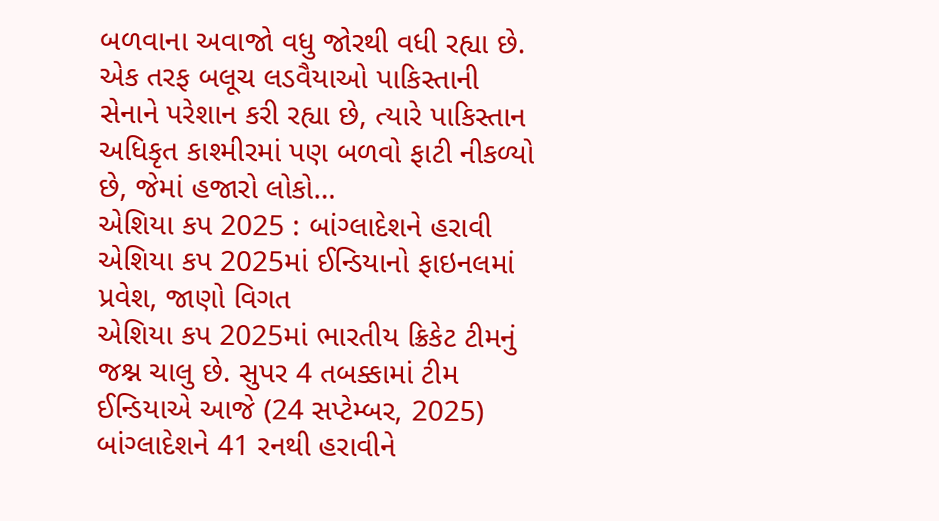બળવાના અવાજો વધુ જોરથી વધી રહ્યા છે. એક તરફ બલૂચ લડવૈયાઓ પાકિસ્તાની સેનાને પરેશાન કરી રહ્યા છે, ત્યારે પાકિસ્તાન અધિકૃત કાશ્મીરમાં પણ બળવો ફાટી નીકળ્યો છે, જેમાં હજારો લોકો…
એશિયા કપ 2025 : બાંગ્લાદેશને હરાવી એશિયા કપ 2025માં ઈન્ડિયાનો ફાઇનલમાં પ્રવેશ, જાણો વિગત
એશિયા કપ 2025માં ભારતીય ક્રિકેટ ટીમનું જશ્ન ચાલુ છે. સુપર 4 તબક્કામાં ટીમ ઈન્ડિયાએ આજે (24 સપ્ટેમ્બર, 2025) બાંગ્લાદેશને 41 રનથી હરાવીને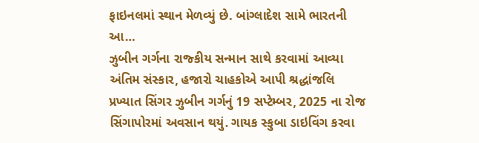ફાઇનલમાં સ્થાન મેળવ્યું છે. બાંગ્લાદેશ સામે ભારતની આ…
ઝુબીન ગર્ગના રાજ્કીય સન્માન સાથે કરવામાં આવ્યા અંતિમ સંસ્કાર, હજારો ચાહકોએ આપી શ્રદ્ધાંજલિ
પ્રખ્યાત સિંગર ઝુબીન ગર્ગનું 19 સપ્ટેમ્બર, 2025 ના રોજ સિંગાપોરમાં અવસાન થયું. ગાયક સ્કુબા ડાઇવિંગ કરવા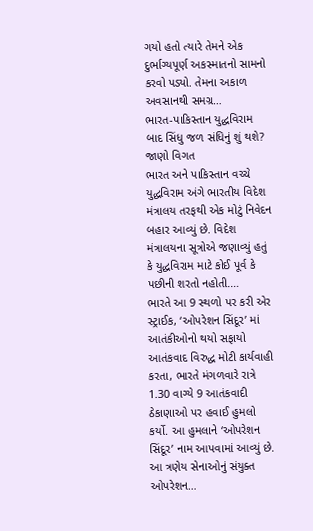ગયો હતો ત્યારે તેમને એક દુર્ભાગ્યપૂર્ણ અકસ્માતનો સામનો કરવો પડ્યો. તેમના અકાળ અવસાનથી સમગ્ર…
ભારત-પાકિસ્તાન યુદ્ધવિરામ બાદ સિંધુ જળ સંધિનું શું થશે? જાણો વિગત
ભારત અને પાકિસ્તાન વચ્ચે યુદ્ધવિરામ અંગે ભારતીય વિદેશ મંત્રાલય તરફથી એક મોટું નિવેદન બહાર આવ્યું છે. વિદેશ મંત્રાલયના સૂત્રોએ જણાવ્યું હતું કે યુદ્ધવિરામ માટે કોઈ પૂર્વ કે પછીની શરતો નહોતી.…
ભારતે આ 9 સ્થળો પર કરી એર સ્ટ્રાઈક, ‘ઓપરેશન સિંદૂર’ માં આતંકીઓનો થયો સફાયો
આતંકવાદ વિરુદ્ધ મોટી કાર્યવાહી કરતા, ભારતે મંગળવારે રાત્રે 1.30 વાગ્યે 9 આતંકવાદી ઠેકાણાઓ પર હવાઈ હુમલો કર્યો. આ હુમલાને ‘ઓપરેશન સિંદૂર’ નામ આપવામાં આવ્યું છે. આ ત્રણેય સેનાઓનું સંયુક્ત ઓપરેશન…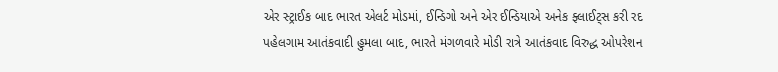એર સ્ટ્રાઈક બાદ ભારત એલર્ટ મોડમાં, ઈન્ડિગો અને એર ઈન્ડિયાએ અનેક ફ્લાઈટ્સ કરી રદ
પહેલગામ આતંકવાદી હુમલા બાદ, ભારતે મંગળવારે મોડી રાત્રે આતંકવાદ વિરુદ્ધ ઓપરેશન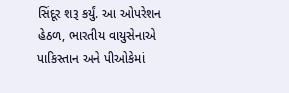સિંદૂર શરૂ કર્યું. આ ઓપરેશન હેઠળ, ભારતીય વાયુસેનાએ પાકિસ્તાન અને પીઓકેમાં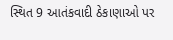સ્થિત 9 આતંકવાદી ઠેકાણાઓ પર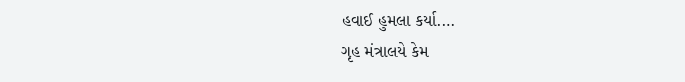હવાઈ હુમલા કર્યા.…
ગૃહ મંત્રાલયે કેમ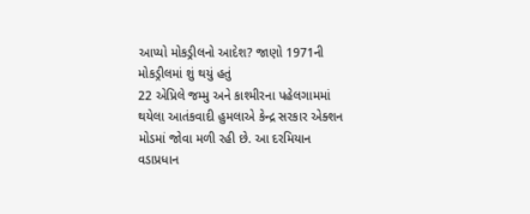આપ્યો મોકડ્રીલનો આદેશ? જાણો 1971ની મોકડ્રીલમાં શું થયું હતું
22 એપ્રિલે જમ્મુ અને કાશ્મીરના પહેલગામમાં થયેલા આતંકવાદી હુમલાએ કેન્દ્ર સરકાર એક્શન મોડમાં જોવા મળી રહી છે. આ દરમિયાન વડાપ્રધાન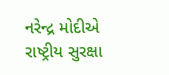નરેન્દ્ર મોદીએ રાષ્ટ્રીય સુરક્ષા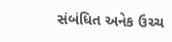સંબંધિત અનેક ઉચ્ચ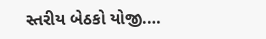સ્તરીય બેઠકો યોજી.…